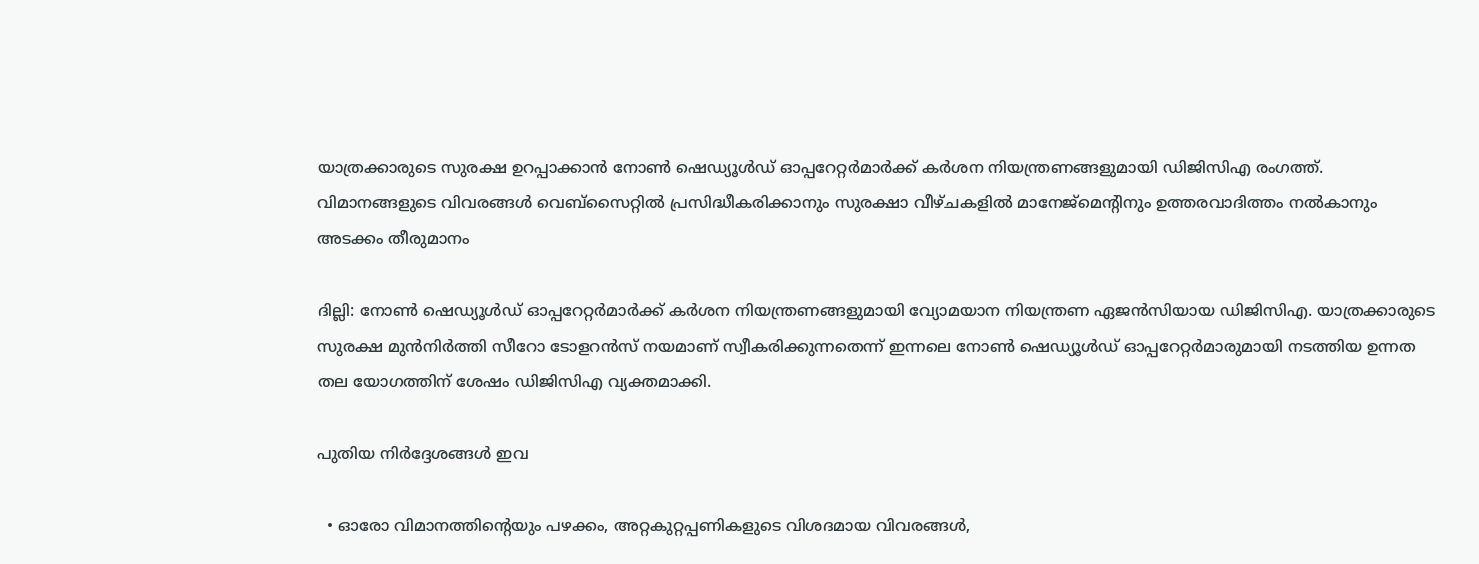യാത്രക്കാരുടെ സുരക്ഷ ഉറപ്പാക്കാൻ നോൺ ഷെഡ്യൂൾഡ് ഓപ്പറേറ്റർമാർക്ക് കർശന നിയന്ത്രണങ്ങളുമായി ഡിജിസിഎ രംഗത്ത്. വിമാനങ്ങളുടെ വിവരങ്ങൾ വെബ്സൈറ്റിൽ പ്രസിദ്ധീകരിക്കാനും സുരക്ഷാ വീഴ്ചകളിൽ മാനേജ്മെന്റിനും ഉത്തരവാദിത്തം നൽകാനും അടക്കം തീരുമാനം

ദില്ലി: നോൺ ഷെഡ്യൂൾഡ് ഓപ്പറേറ്റർമാർക്ക് കർശന നിയന്ത്രണങ്ങളുമായി വ്യോമയാന നിയന്ത്രണ ഏജൻസിയായ ഡിജിസിഎ. യാത്രക്കാരുടെ സുരക്ഷ മുൻനിർത്തി സീറോ ടോളറൻസ് നയമാണ് സ്വീകരിക്കുന്നതെന്ന് ഇന്നലെ നോൺ ഷെഡ്യൂൾഡ് ഓപ്പറേറ്റർമാരുമായി നടത്തിയ ഉന്നത തല യോഗത്തിന് ശേഷം ഡിജിസിഎ വ്യക്തമാക്കി.

പുതിയ നിർദ്ദേശങ്ങൾ ഇവ

  • ഓരോ വിമാനത്തിന്റെയും പഴക്കം, അറ്റകുറ്റപ്പണികളുടെ വിശദമായ വിവരങ്ങൾ,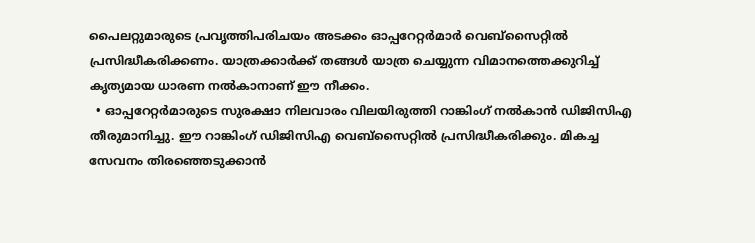പൈലറ്റുമാരുടെ പ്രവൃത്തിപരിചയം അടക്കം ഓപ്പറേറ്റർമാർ വെബ്സൈറ്റിൽ പ്രസിദ്ധീകരിക്കണം. യാത്രക്കാർക്ക് തങ്ങൾ യാത്ര ചെയ്യുന്ന വിമാനത്തെക്കുറിച്ച് കൃത്യമായ ധാരണ നൽകാനാണ് ഈ നീക്കം.
  • ഓപ്പറേറ്റർമാരുടെ സുരക്ഷാ നിലവാരം വിലയിരുത്തി റാങ്കിംഗ് നൽകാൻ ഡിജിസിഎ തീരുമാനിച്ചു. ഈ റാങ്കിംഗ് ഡിജിസിഎ വെബ്സൈറ്റിൽ പ്രസിദ്ധീകരിക്കും. മികച്ച സേവനം തിരഞ്ഞെടുക്കാൻ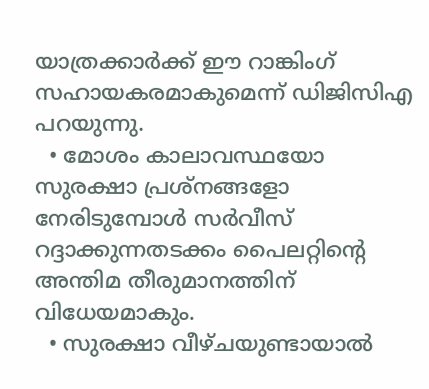യാത്രക്കാർക്ക് ഈ റാങ്കിംഗ് സഹായകരമാകുമെന്ന് ഡിജിസിഎ പറയുന്നു.
  • മോശം കാലാവസ്ഥയോ സുരക്ഷാ പ്രശ്നങ്ങളോ നേരിടുമ്പോൾ സർവീസ് റദ്ദാക്കുന്നതടക്കം പൈലറ്റിൻ്റെ അന്തിമ തീരുമാനത്തിന് വിധേയമാകും.
  • സുരക്ഷാ വീഴ്ചയുണ്ടായാൽ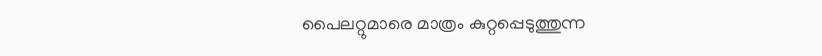പൈലറ്റുമാരെ മാത്രം കുറ്റപ്പെടുത്തുന്ന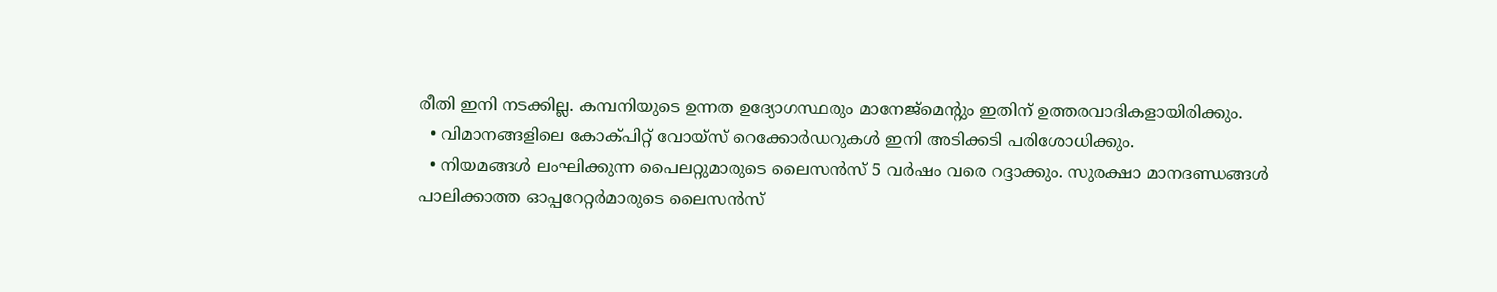രീതി ഇനി നടക്കില്ല. കമ്പനിയുടെ ഉന്നത ഉദ്യോഗസ്ഥരും മാനേജ്‌മെന്റും ഇതിന് ഉത്തരവാദികളായിരിക്കും.
  • വിമാനങ്ങളിലെ കോക്പിറ്റ് വോയ്‌സ് റെക്കോർഡറുകൾ ഇനി അടിക്കടി പരിശോധിക്കും.
  • നിയമങ്ങൾ ലംഘിക്കുന്ന പൈലറ്റുമാരുടെ ലൈസൻസ് 5 വർഷം വരെ റദ്ദാക്കും. സുരക്ഷാ മാനദണ്ഡങ്ങൾ പാലിക്കാത്ത ഓപ്പറേറ്റർമാരുടെ ലൈസൻസ്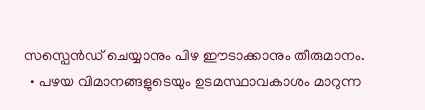സസ്പെൻഡ് ചെയ്യാനും പിഴ ഈടാക്കാനും തീരുമാനം.
  • പഴയ വിമാനങ്ങളുടെയും ഉടമസ്ഥാവകാശം മാറുന്ന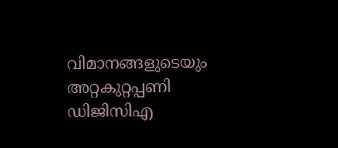വിമാനങ്ങളുടെയും അറ്റകുറ്റപ്പണി ഡിജിസിഎ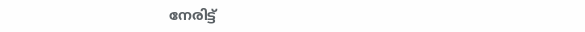നേരിട്ട്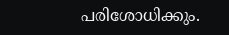പരിശോധിക്കും.